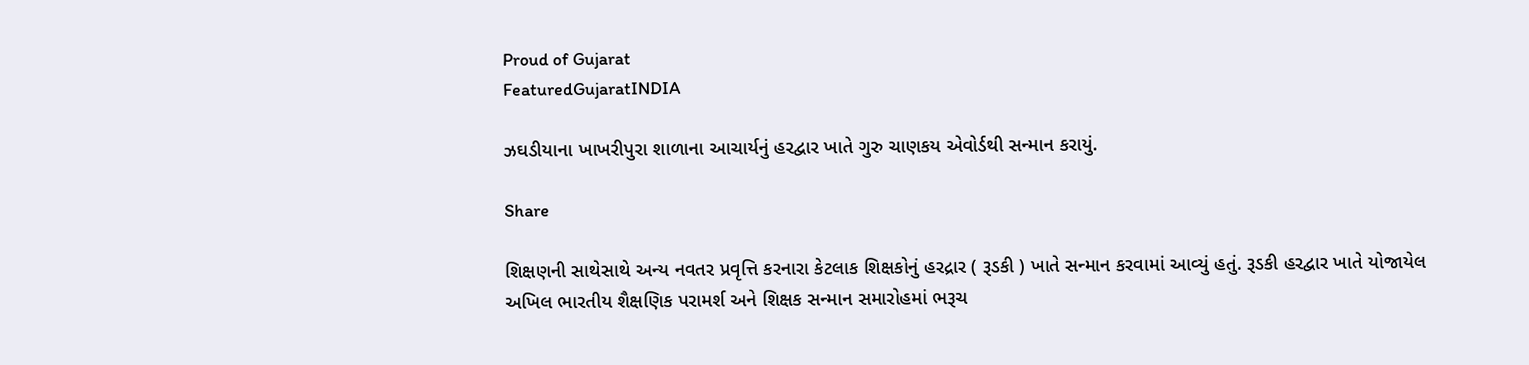Proud of Gujarat
FeaturedGujaratINDIA

ઝઘડીયાના ખાખરીપુરા શાળાના આચાર્યનું હરદ્વાર ખાતે ગુરુ ચાણકય એવોર્ડથી સન્માન કરાયું.

Share

શિક્ષણની સાથેસાથે અન્ય નવતર પ્રવૃત્તિ કરનારા કેટલાક શિક્ષકોનું હરદ્રાર ( રૂડકી ) ખાતે સન્માન કરવામાં આવ્યું હતું. રૂડકી હરદ્વાર ખાતે યોજાયેલ
અખિલ ભારતીય શૈક્ષણિક પરામર્શ અને શિક્ષક સન્માન સમારોહમાં ભરૂચ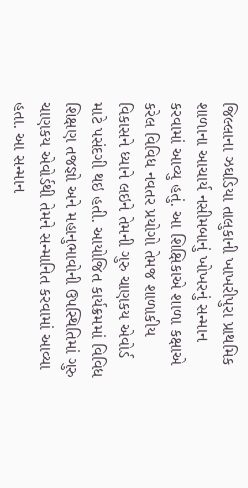જિલ્લાના ઝઘડિયા તાલુકાની ખાખરીપુરા પ્રાથમિક શાળાના આચાર્ય નસીમબાનું ખોખરનું સન્માન કરવામાં આવ્યુ હતું. આ શિક્ષિકાએ શાળા કક્ષાએ કરેલ વિવિધ નવતર પ્રયોગો તેમજ શાળાકીય વિકાસને ધ્યાને લઇને તેમની ગુરુ ચાણકય એવોર્ડ માટે પસંદગી થઇ હતી. આયોજિત કાર્યક્રમમાં વિવિધ શિક્ષણ તજજ્ઞો અને મહાનુભાવોની ઉપસ્થિતિમાં ગુરુ ચાણકય એવોર્ડથી તેમને સન્માનિત કરવામાં આવ્યા હતા. આ સન્માન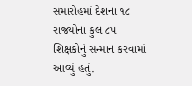સમારોહમાં દેશના ૧૮ રાજયોના કુલ ૮૫ શિક્ષકોનું સન્માન કરવામાં આવ્યું હતું.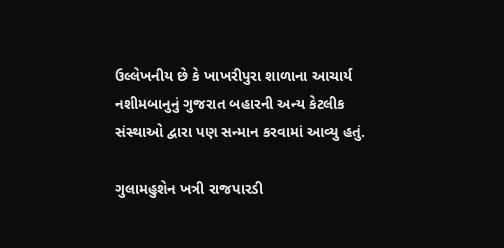ઉલ્લેખનીય છે કે ખાખરીપુરા શાળાના આચાર્ય નશીમબાનુનું ગુજરાત બહારની અન્ય કેટલીક સંસ્થાઓ દ્વારા પણ સન્માન કરવામાં આવ્યુ હતું.

ગુલામહુશેન ખત્રી રાજપારડી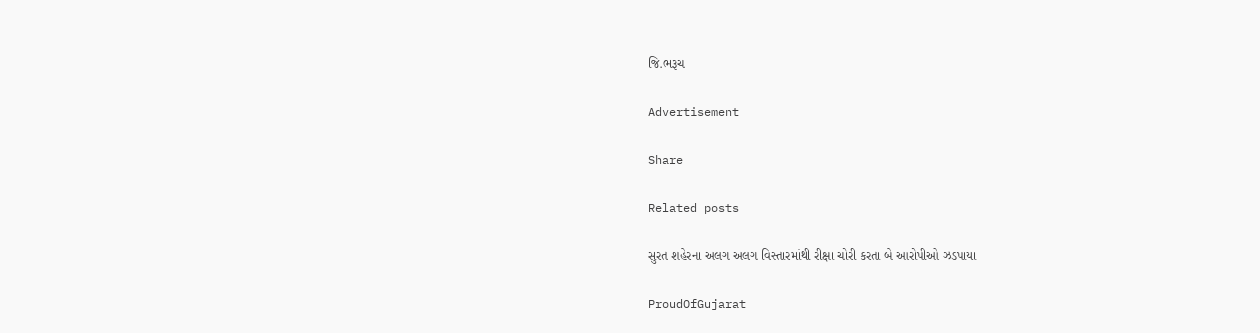જિ.ભરૂચ

Advertisement

Share

Related posts

સુરત શહેરના અલગ અલગ વિસ્તારમાંથી રીક્ષા ચોરી કરતા બે આરોપીઓ ઝડપાયા

ProudOfGujarat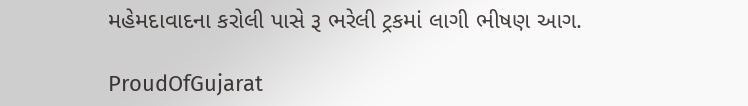મહેમદાવાદના કરોલી પાસે રૂ ભરેલી ટ્રકમાં લાગી ભીષણ આગ.

ProudOfGujarat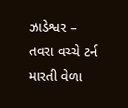ઝાડેશ્વર – તવરા વચ્ચે ટર્ન મારતી વેળા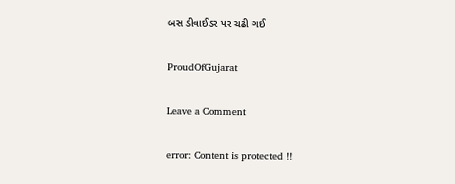બસ ડીવાઈડર પર ચઢી ગઈ

ProudOfGujarat

Leave a Comment

error: Content is protected !!